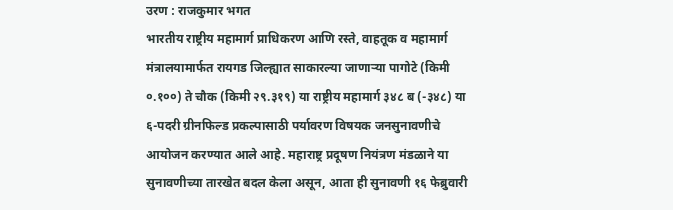उरण : राजकुमार भगत
भारतीय राष्ट्रीय महामार्ग प्राधिकरण आणि रस्ते, वाहतूक व महामार्ग मंत्रालयामार्फत रायगड जिल्ह्यात साकारल्या जाणाऱ्या पागोटे (किमी ०.१००) ते चौक (किमी २९.३१९) या राष्ट्रीय महामार्ग ३४८ ब (-३४८) या ६-पदरी ग्रीनफिल्ड प्रकल्पासाठी पर्यावरण विषयक जनसुनावणीचे आयोजन करण्यात आले आहे. महाराष्ट्र प्रदूषण नियंत्रण मंडळाने या सुनावणीच्या तारखेत बदल केला असून, आता ही सुनावणी १६ फेब्रुवारी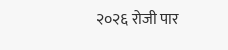२०२६ रोजी पार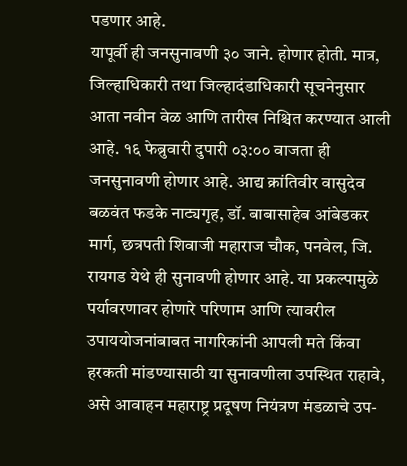पडणार आहे.
यापूर्वी ही जनसुनावणी ३० जाने. होणार होती. मात्र, जिल्हाधिकारी तथा जिल्हादंडाधिकारी सूचनेनुसार आता नवीन वेळ आणि तारीख निश्चित करण्यात आली आहे. १६ फेब्रुवारी दुपारी ०३:०० वाजता ही जनसुनावणी होणार आहे. आद्य क्रांतिवीर वासुदेव बळवंत फडके नाट्यगृह, डॉ. बाबासाहेब आंबेडकर मार्ग, छत्रपती शिवाजी महाराज चौक, पनवेल, जि. रायगड येथे ही सुनावणी होणार आहे. या प्रकल्पामुळे पर्यावरणावर होणारे परिणाम आणि त्यावरील उपाययोजनांबाबत नागरिकांनी आपली मते किंवा हरकती मांडण्यासाठी या सुनावणीला उपस्थित राहावे, असे आवाहन महाराष्ट्र प्रदूषण नियंत्रण मंडळाचे उप-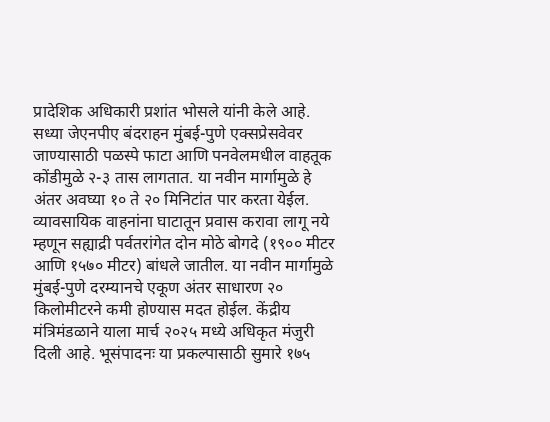प्रादेशिक अधिकारी प्रशांत भोसले यांनी केले आहे.
सध्या जेएनपीए बंदराहन मुंबई-पुणे एक्सप्रेसवेवर जाण्यासाठी पळस्पे फाटा आणि पनवेलमधील वाहतूक कोंडीमुळे २-३ तास लागतात. या नवीन मार्गामुळे हे अंतर अवघ्या १० ते २० मिनिटांत पार करता येईल. व्यावसायिक वाहनांना घाटातून प्रवास करावा लागू नये म्हणून सह्याद्री पर्वतरांगेत दोन मोठे बोगदे (१९०० मीटर आणि १५७० मीटर) बांधले जातील. या नवीन मार्गामुळे मुंबई-पुणे दरम्यानचे एकूण अंतर साधारण २० किलोमीटरने कमी होण्यास मदत होईल. केंद्रीय मंत्रिमंडळाने याला मार्च २०२५ मध्ये अधिकृत मंजुरी दिली आहे. भूसंपादनः या प्रकल्पासाठी सुमारे १७५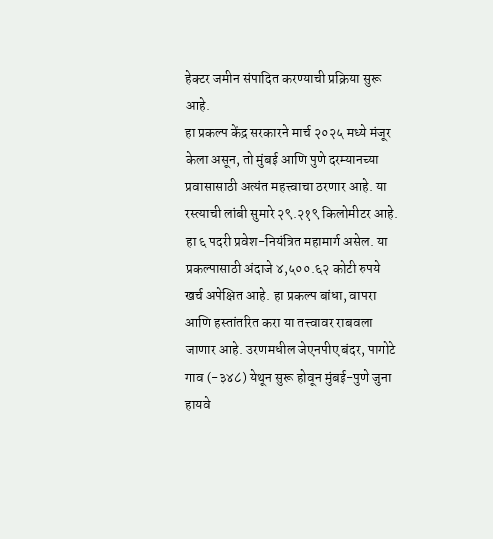हेक्टर जमीन संपादित करण्याची प्रक्रिया सुरू आहे.
हा प्रकल्प केंद्र सरकारने मार्च २०२५ मध्ये मंजूर केला असून, तो मुंबई आणि पुणे दरम्यानच्या प्रवासासाठी अत्यंत महत्त्वाचा ठरणार आहे. या रस्त्याची लांबी सुमारे २९.२१९ किलोमीटर आहे. हा ६ पदरी प्रवेश-नियंत्रित महामार्ग असेल. या प्रकल्पासाठी अंदाजे ४,५००.६२ कोटी रुपये खर्च अपेक्षित आहे. हा प्रकल्प बांधा, वापरा आणि हस्तांतरित करा या तत्त्वावर राबवला जाणार आहे. उरणमधील जेएनपीए बंदर, पागोटे गाव (-३४८) येथून सुरू होवून मुंबई-पुणे जुना हायवे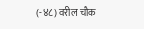(-४८) वरील चौक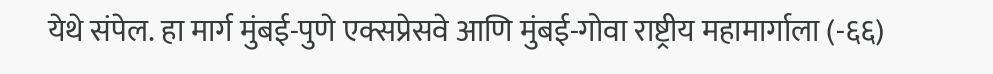येथे संपेल. हा मार्ग मुंबई-पुणे एक्सप्रेसवे आणि मुंबई-गोवा राष्ट्रीय महामार्गाला (-६६)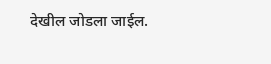देखील जोडला जाईल.